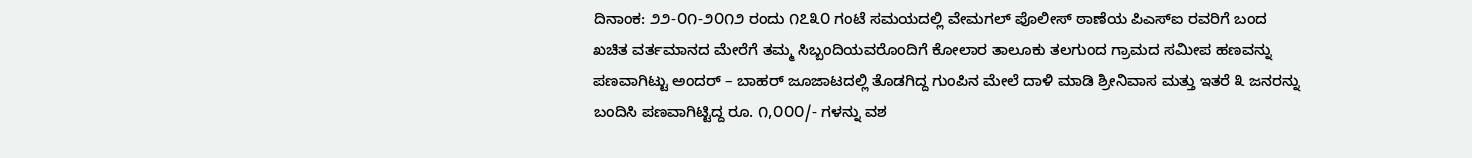ದಿನಾಂಕ: ೨೨-೦೧-೨೦೧೨ ರಂದು ೧೭೩೦ ಗಂಟೆ ಸಮಯದಲ್ಲಿ ವೇಮಗಲ್ ಪೊಲೀಸ್ ಠಾಣೆಯ ಪಿಎಸ್ಐ ರವರಿಗೆ ಬಂದ ಖಚಿತ ವರ್ತಮಾನದ ಮೇರೆಗೆ ತಮ್ಮ ಸಿಬ್ಬಂದಿಯವರೊಂದಿಗೆ ಕೋಲಾರ ತಾಲೂಕು ತಲಗುಂದ ಗ್ರಾಮದ ಸಮೀಪ ಹಣವನ್ನು ಪಣವಾಗಿಟ್ಟು ಅಂದರ್ – ಬಾಹರ್ ಜೂಜಾಟದಲ್ಲಿ ತೊಡಗಿದ್ದ ಗುಂಪಿನ ಮೇಲೆ ದಾಳಿ ಮಾಡಿ ಶ್ರೀನಿವಾಸ ಮತ್ತು ಇತರೆ ೩ ಜನರನ್ನು ಬಂದಿಸಿ ಪಣವಾಗಿಟ್ಟಿದ್ದ ರೂ. ೧,೦೦೦/- ಗಳನ್ನು ವಶ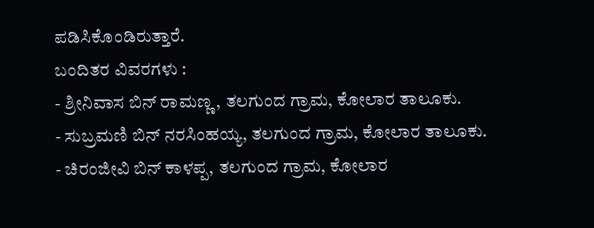ಪಡಿಸಿಕೊಂಡಿರುತ್ತಾರೆ.
ಬಂದಿತರ ವಿವರಗಳು :
- ಶ್ರೀನಿವಾಸ ಬಿನ್ ರಾಮಣ್ಣ, ತಲಗುಂದ ಗ್ರಾಮ, ಕೋಲಾರ ತಾಲೂಕು.
- ಸುಬ್ರಮಣಿ ಬಿನ್ ನರಸಿಂಹಯ್ಯ, ತಲಗುಂದ ಗ್ರಾಮ, ಕೋಲಾರ ತಾಲೂಕು.
- ಚಿರಂಜೀವಿ ಬಿನ್ ಕಾಳಪ್ಪ, ತಲಗುಂದ ಗ್ರಾಮ, ಕೋಲಾರ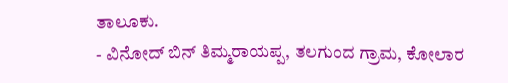ತಾಲೂಕು.
- ವಿನೋದ್ ಬಿನ್ ತಿಮ್ಮರಾಯಪ್ಪ, ತಲಗುಂದ ಗ್ರಾಮ, ಕೋಲಾರ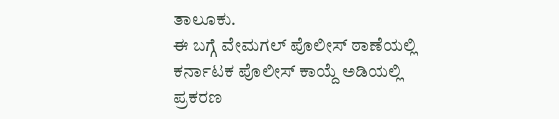ತಾಲೂಕು.
ಈ ಬಗ್ಗೆ ವೇಮಗಲ್ ಪೊಲೀಸ್ ಠಾಣೆಯಲ್ಲಿ ಕರ್ನಾಟಕ ಪೊಲೀಸ್ ಕಾಯ್ದೆ ಅಡಿಯಲ್ಲಿ ಪ್ರಕರಣ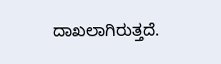ದಾಖಲಾಗಿರುತ್ತದೆ.